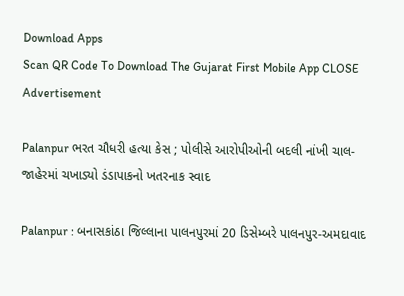Download Apps
Scan QR Code To Download The Gujarat First Mobile App CLOSE
Advertisement

Palanpur ભરત ચૌધરી હત્યા કેસ ; પોલીસે આરોપીઓની બદલી નાંખી ચાલ- જાહેરમાં ચખાડ્યો ડંડાપાકનો ખતરનાક સ્વાદ

Palanpur : બનાસકાંઠા જિલ્લાના પાલનપુરમાં 20 ડિસેમ્બરે પાલનપુર-અમદાવાદ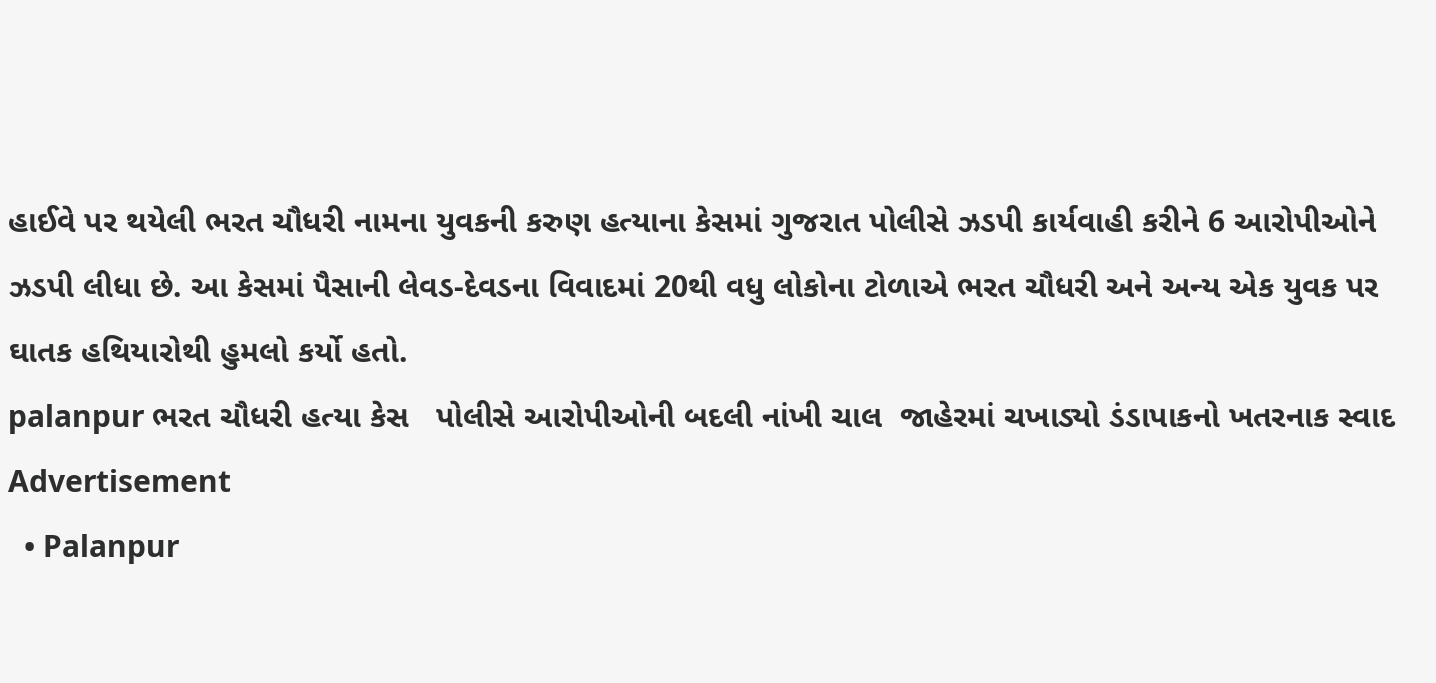હાઈવે પર થયેલી ભરત ચૌધરી નામના યુવકની કરુણ હત્યાના કેસમાં ગુજરાત પોલીસે ઝડપી કાર્યવાહી કરીને 6 આરોપીઓને ઝડપી લીધા છે. આ કેસમાં પૈસાની લેવડ-દેવડના વિવાદમાં 20થી વધુ લોકોના ટોળાએ ભરત ચૌધરી અને અન્ય એક યુવક પર ઘાતક હથિયારોથી હુમલો કર્યો હતો.
palanpur ભરત ચૌધરી હત્યા કેસ   પોલીસે આરોપીઓની બદલી નાંખી ચાલ  જાહેરમાં ચખાડ્યો ડંડાપાકનો ખતરનાક સ્વાદ
Advertisement
  • Palanpur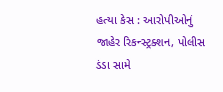હત્યા કેસ : આરોપીઓનું જાહેર રિકન્સ્ટ્રક્શન, પોલીસ ડંડા સામે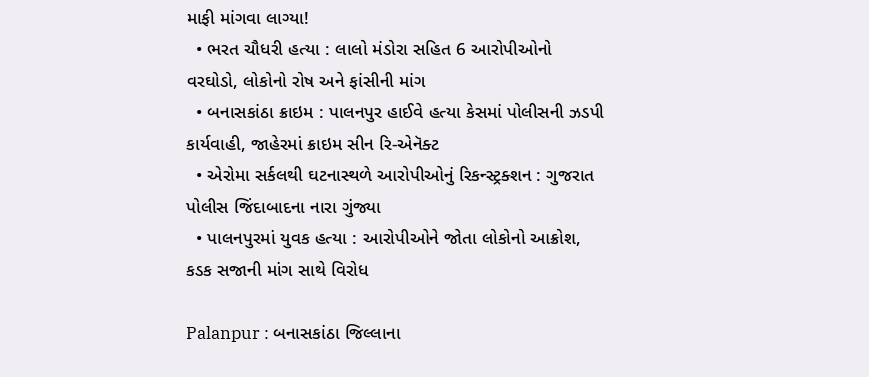માફી માંગવા લાગ્યા!
  • ભરત ચૌધરી હત્યા : લાલો મંડોરા સહિત 6 આરોપીઓનો વરઘોડો, લોકોનો રોષ અને ફાંસીની માંગ
  • બનાસકાંઠા ક્રાઇમ : પાલનપુર હાઈવે હત્યા કેસમાં પોલીસની ઝડપી કાર્યવાહી, જાહેરમાં ક્રાઇમ સીન રિ-એનૅક્ટ
  • એરોમા સર્કલથી ઘટનાસ્થળે આરોપીઓનું રિકન્સ્ટ્રક્શન : ગુજરાત પોલીસ જિંદાબાદના નારા ગુંજ્યા
  • પાલનપુરમાં યુવક હત્યા : આરોપીઓને જોતા લોકોનો આક્રોશ, કડક સજાની માંગ સાથે વિરોધ

Palanpur : બનાસકાંઠા જિલ્લાના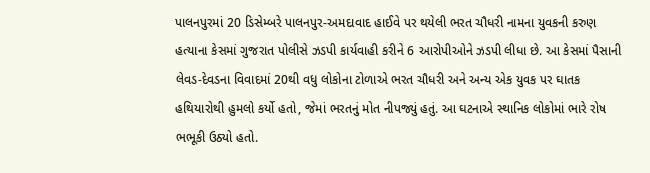પાલનપુરમાં 20 ડિસેમ્બરે પાલનપુર-અમદાવાદ હાઈવે પર થયેલી ભરત ચૌધરી નામના યુવકની કરુણ હત્યાના કેસમાં ગુજરાત પોલીસે ઝડપી કાર્યવાહી કરીને 6 આરોપીઓને ઝડપી લીધા છે. આ કેસમાં પૈસાની લેવડ-દેવડના વિવાદમાં 20થી વધુ લોકોના ટોળાએ ભરત ચૌધરી અને અન્ય એક યુવક પર ઘાતક હથિયારોથી હુમલો કર્યો હતો, જેમાં ભરતનું મોત નીપજ્યું હતું. આ ઘટનાએ સ્થાનિક લોકોમાં ભારે રોષ ભભૂકી ઉઠ્યો હતો.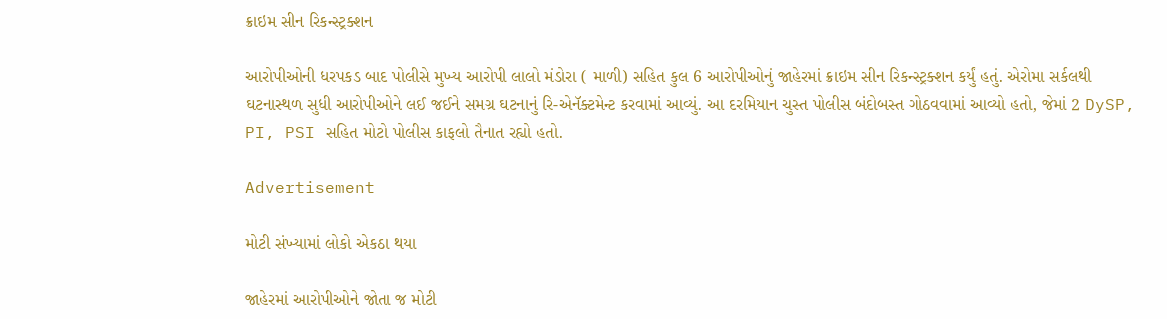ક્રાઇમ સીન રિકન્સ્ટ્રક્શન

આરોપીઓની ધરપકડ બાદ પોલીસે મુખ્ય આરોપી લાલો મંડોરા ( માળી) સહિત કુલ 6 આરોપીઓનું જાહેરમાં ક્રાઇમ સીન રિકન્સ્ટ્રક્શન કર્યું હતું. એરોમા સર્કલથી ઘટનાસ્થળ સુધી આરોપીઓને લઈ જઈને સમગ્ર ઘટનાનું રિ-એનૅક્ટમેન્ટ કરવામાં આવ્યું. આ દરમિયાન ચુસ્ત પોલીસ બંદોબસ્ત ગોઠવવામાં આવ્યો હતો, જેમાં 2 DySP, PI, PSI સહિત મોટો પોલીસ કાફલો તૈનાત રહ્યો હતો.

Advertisement

મોટી સંખ્યામાં લોકો એકઠા થયા

જાહેરમાં આરોપીઓને જોતા જ મોટી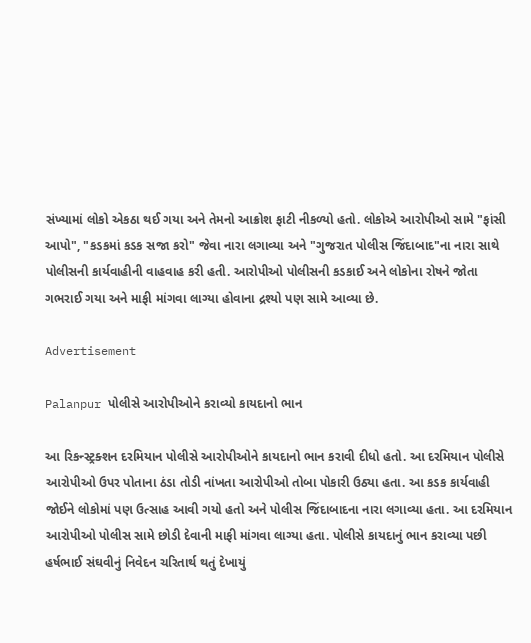સંખ્યામાં લોકો એકઠા થઈ ગયા અને તેમનો આક્રોશ ફાટી નીકળ્યો હતો. લોકોએ આરોપીઓ સામે "ફાંસી આપો", "કડકમાં કડક સજા કરો" જેવા નારા લગાવ્યા અને "ગુજરાત પોલીસ જિંદાબાદ"ના નારા સાથે પોલીસની કાર્યવાહીની વાહવાહ કરી હતી. આરોપીઓ પોલીસની કડકાઈ અને લોકોના રોષને જોતા ગભરાઈ ગયા અને માફી માંગવા લાગ્યા હોવાના દ્રશ્યો પણ સામે આવ્યા છે.

Advertisement

Palanpur પોલીસે આરોપીઓને કરાવ્યો કાયદાનો ભાન

આ રિકન્સ્ટ્રક્શન દરમિયાન પોલીસે આરોપીઓને કાયદાનો ભાન કરાવી દીધો હતો. આ દરમિયાન પોલીસે આરોપીઓ ઉપર પોતાના ઠંડા તોડી નાંખતા આરોપીઓ તોબા પોકારી ઉઠ્યા હતા. આ કડક કાર્યવાહી જોઈને લોકોમાં પણ ઉત્સાહ આવી ગયો હતો અને પોલીસ જિંદાબાદના નારા લગાવ્યા હતા. આ દરમિયાન આરોપીઓ પોલીસ સામે છોડી દેવાની માફી માંગવા લાગ્યા હતા. પોલીસે કાયદાનું ભાન કરાવ્યા પછી હર્ષભાઈ સંઘવીનું નિવેદન ચરિતાર્થ થતું દેખાયું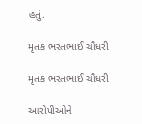હતું.

મૃતક ભરતભાઈ ચૌધરી

મૃતક ભરતભાઈ ચૌધરી

આરોપીઓને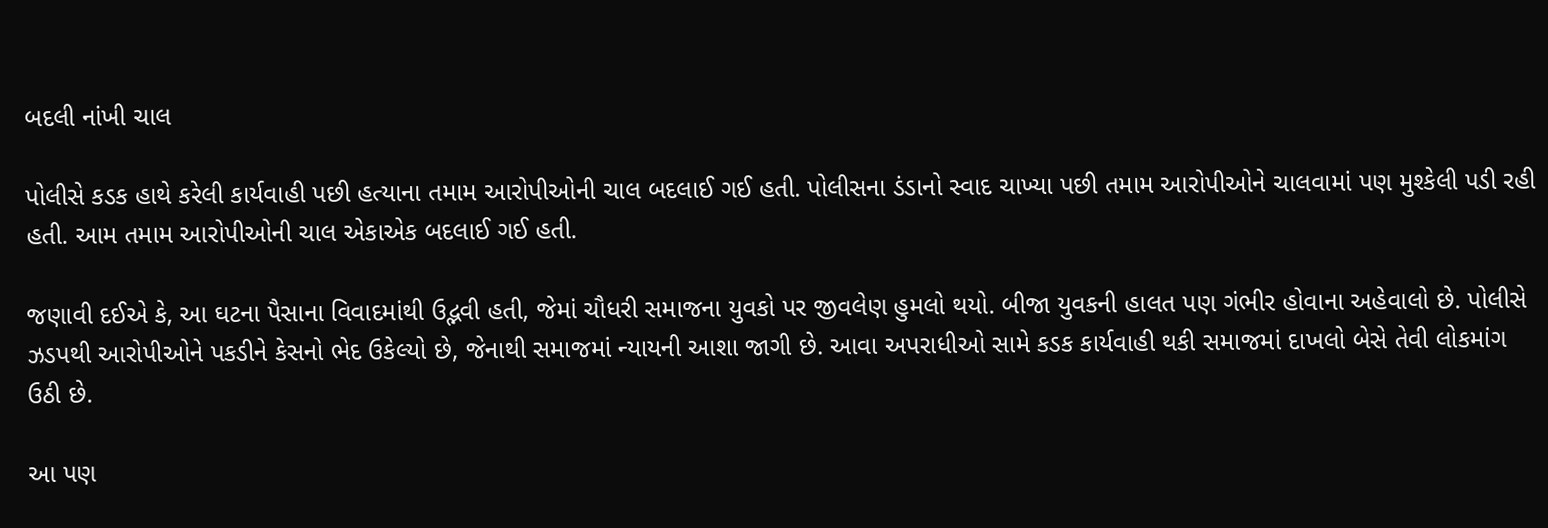બદલી નાંખી ચાલ

પોલીસે કડક હાથે કરેલી કાર્યવાહી પછી હત્યાના તમામ આરોપીઓની ચાલ બદલાઈ ગઈ હતી. પોલીસના ડંડાનો સ્વાદ ચાખ્યા પછી તમામ આરોપીઓને ચાલવામાં પણ મુશ્કેલી પડી રહી હતી. આમ તમામ આરોપીઓની ચાલ એકાએક બદલાઈ ગઈ હતી.

જણાવી દઈએ કે, આ ઘટના પૈસાના વિવાદમાંથી ઉદ્ભવી હતી, જેમાં ચૌધરી સમાજના યુવકો પર જીવલેણ હુમલો થયો. બીજા યુવકની હાલત પણ ગંભીર હોવાના અહેવાલો છે. પોલીસે ઝડપથી આરોપીઓને પકડીને કેસનો ભેદ ઉકેલ્યો છે, જેનાથી સમાજમાં ન્યાયની આશા જાગી છે. આવા અપરાધીઓ સામે કડક કાર્યવાહી થકી સમાજમાં દાખલો બેસે તેવી લોકમાંગ ઉઠી છે.

આ પણ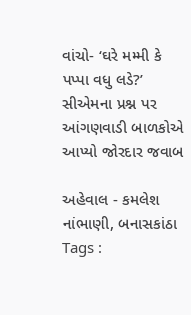વાંચો- ‘ઘરે મમ્મી કે પપ્પા વધુ લડે?’ સીએમના પ્રશ્ન પર આંગણવાડી બાળકોએ આપ્યો જોરદાર જવાબ

અહેવાલ - કમલેશ નાંભાણી, બનાસકાંઠા
Tags :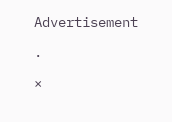Advertisement

.

×